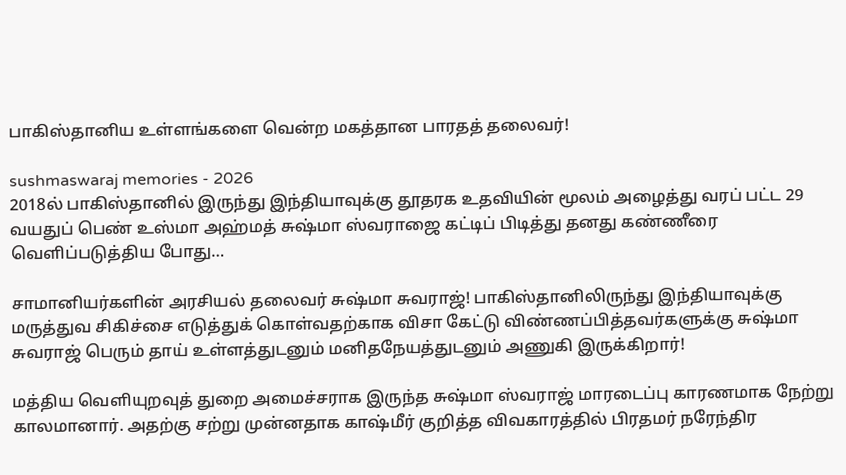பாகிஸ்தானிய உள்ளங்களை வென்ற மகத்தான பாரதத் தலைவர்!

sushmaswaraj memories - 2026
2018ல் பாகிஸ்தானில் இருந்து இந்தியாவுக்கு தூதரக உதவியின் மூலம் அழைத்து வரப் பட்ட 29 வயதுப் பெண் உஸ்மா அஹ்மத் சுஷ்மா ஸ்வராஜை கட்டிப் பிடித்து தனது கண்ணீரை வெளிப்படுத்திய போது…

சாமானியர்களின் அரசியல் தலைவர் சுஷ்மா சுவராஜ்! பாகிஸ்தானிலிருந்து இந்தியாவுக்கு மருத்துவ சிகிச்சை எடுத்துக் கொள்வதற்காக விசா கேட்டு விண்ணப்பித்தவர்களுக்கு சுஷ்மா சுவராஜ் பெரும் தாய் உள்ளத்துடனும் மனிதநேயத்துடனும் அணுகி இருக்கிறார்!

மத்திய வெளியுறவுத் துறை அமைச்சராக இருந்த சுஷ்மா ஸ்வராஜ் மாரடைப்பு காரணமாக நேற்று காலமானார். அதற்கு சற்று முன்னதாக காஷ்மீர் குறித்த விவகாரத்தில் பிரதமர் நரேந்திர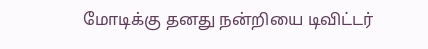மோடிக்கு தனது நன்றியை டிவிட்டர்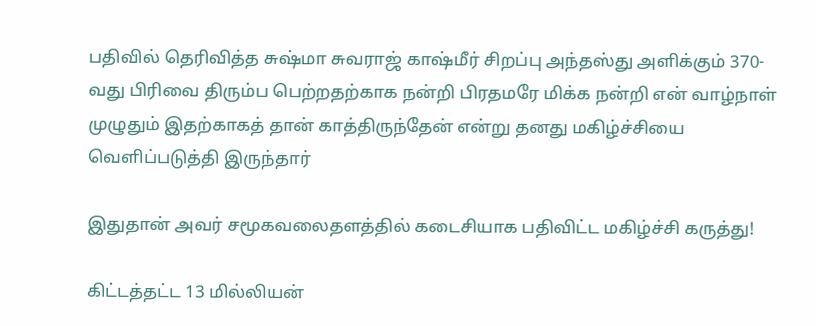பதிவில் தெரிவித்த சுஷ்மா சுவராஜ் காஷ்மீர் சிறப்பு அந்தஸ்து அளிக்கும் 370-வது பிரிவை திரும்ப பெற்றதற்காக நன்றி பிரதமரே மிக்க நன்றி என் வாழ்நாள் முழுதும் இதற்காகத் தான் காத்திருந்தேன் என்று தனது மகிழ்ச்சியை வெளிப்படுத்தி இருந்தார்

இதுதான் அவர் சமூகவலைதளத்தில் கடைசியாக பதிவிட்ட மகிழ்ச்சி கருத்து!

கிட்டத்தட்ட 13 மில்லியன்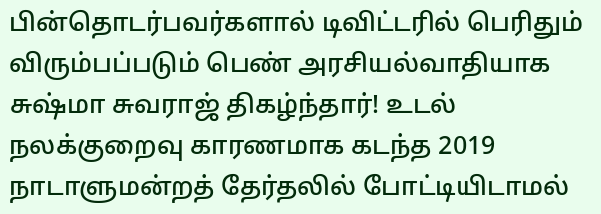பின்தொடர்பவர்களால் டிவிட்டரில் பெரிதும் விரும்பப்படும் பெண் அரசியல்வாதியாக சுஷ்மா சுவராஜ் திகழ்ந்தார்! உடல் நலக்குறைவு காரணமாக கடந்த 2019 நாடாளுமன்றத் தேர்தலில் போட்டியிடாமல்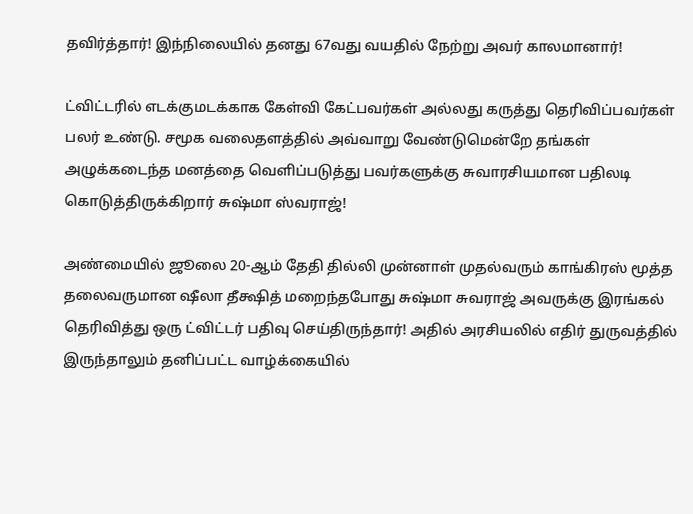தவிர்த்தார்! இந்நிலையில் தனது 67வது வயதில் நேற்று அவர் காலமானார்!

ட்விட்டரில் எடக்குமடக்காக கேள்வி கேட்பவர்கள் அல்லது கருத்து தெரிவிப்பவர்கள் பலர் உண்டு. சமூக வலைதளத்தில் அவ்வாறு வேண்டுமென்றே தங்கள் அழுக்கடைந்த மனத்தை வெளிப்படுத்து பவர்களுக்கு சுவாரசியமான பதிலடி கொடுத்திருக்கிறார் சுஷ்மா ஸ்வராஜ்!

அண்மையில் ஜூலை 20-ஆம் தேதி தில்லி முன்னாள் முதல்வரும் காங்கிரஸ் மூத்த தலைவருமான ஷீலா தீக்ஷித் மறைந்தபோது சுஷ்மா சுவராஜ் அவருக்கு இரங்கல் தெரிவித்து ஒரு ட்விட்டர் பதிவு செய்திருந்தார்! அதில் அரசியலில் எதிர் துருவத்தில் இருந்தாலும் தனிப்பட்ட வாழ்க்கையில்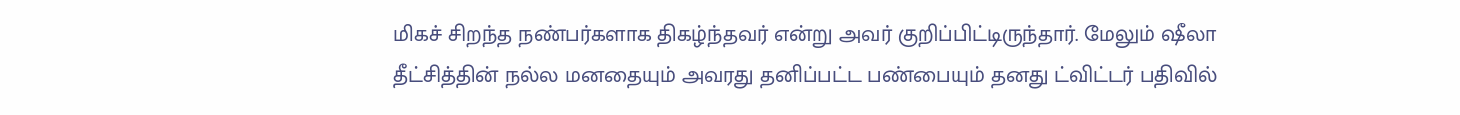மிகச் சிறந்த நண்பர்களாக திகழ்ந்தவர் என்று அவர் குறிப்பிட்டிருந்தார். மேலும் ஷீலா தீட்சித்தின் நல்ல மனதையும் அவரது தனிப்பட்ட பண்பையும் தனது ட்விட்டர் பதிவில்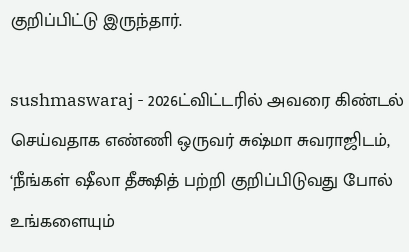குறிப்பிட்டு இருந்தார்.

sushmaswaraj - 2026ட்விட்டரில் அவரை கிண்டல் செய்வதாக எண்ணி ஒருவர் சுஷ்மா சுவராஜிடம், ‘நீங்கள் ஷீலா தீக்ஷித் பற்றி குறிப்பிடுவது போல் உங்களையும்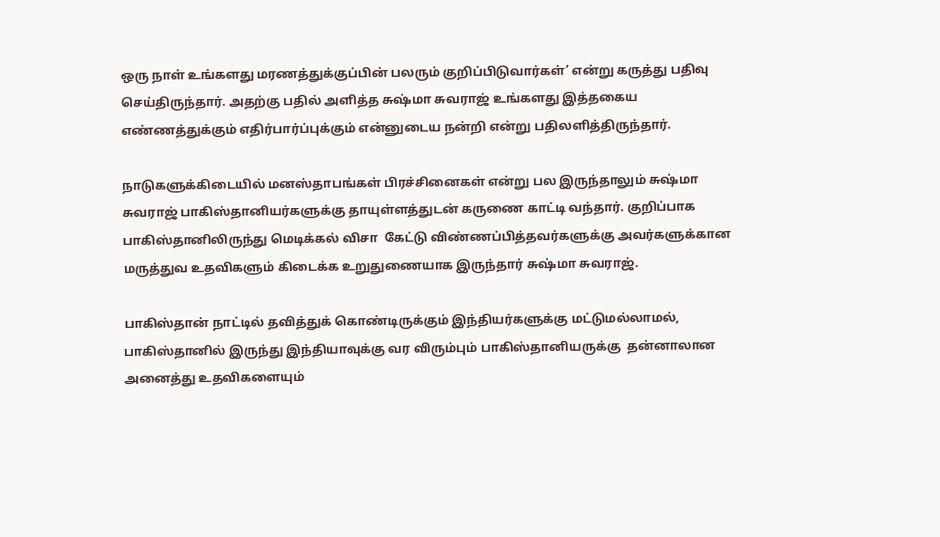ஒரு நாள் உங்களது மரணத்துக்குப்பின் பலரும் குறிப்பிடுவார்கள்’ என்று கருத்து பதிவு செய்திருந்தார். அதற்கு பதில் அளித்த சுஷ்மா சுவராஜ் உங்களது இத்தகைய எண்ணத்துக்கும் எதிர்பார்ப்புக்கும் என்னுடைய நன்றி என்று பதிலளித்திருந்தார்.

நாடுகளுக்கிடையில் மனஸ்தாபங்கள் பிரச்சினைகள் என்று பல இருந்தாலும் சுஷ்மா சுவராஜ் பாகிஸ்தானியர்களுக்கு தாயுள்ளத்துடன் கருணை காட்டி வந்தார். குறிப்பாக பாகிஸ்தானிலிருந்து மெடிக்கல் விசா  கேட்டு விண்ணப்பித்தவர்களுக்கு அவர்களுக்கான மருத்துவ உதவிகளும் கிடைக்க உறுதுணையாக இருந்தார் சுஷ்மா சுவராஜ்.

பாகிஸ்தான் நாட்டில் தவித்துக் கொண்டிருக்கும் இந்தியர்களுக்கு மட்டுமல்லாமல், பாகிஸ்தானில் இருந்து இந்தியாவுக்கு வர விரும்பும் பாகிஸ்தானியருக்கு  தன்னாலான அனைத்து உதவிகளையும்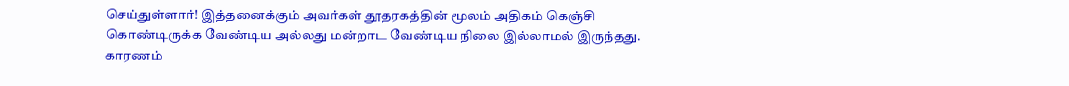செய்துள்ளார்! இத்தனைக்கும் அவர்கள் தூதரகத்தின் மூலம் அதிகம் கெஞ்சி கொண்டிருக்க வேண்டிய அல்லது மன்றாட வேண்டிய நிலை இல்லாமல் இருந்தது. காரணம்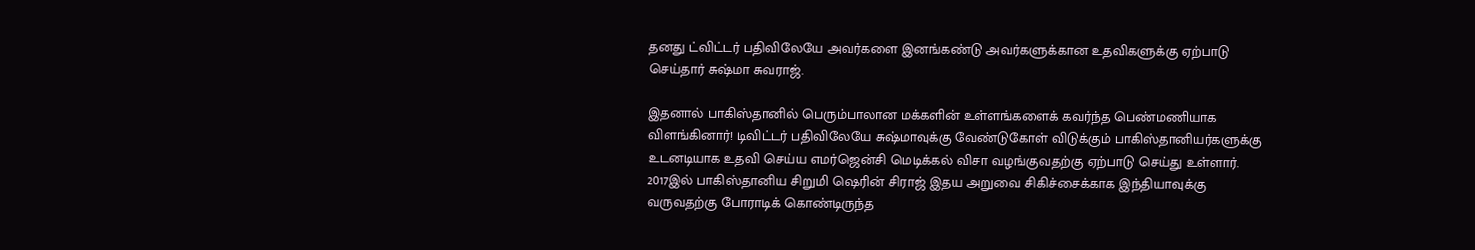தனது ட்விட்டர் பதிவிலேயே அவர்களை இனங்கண்டு அவர்களுக்கான உதவிகளுக்கு ஏற்பாடு செய்தார் சுஷ்மா சுவராஜ்.

இதனால் பாகிஸ்தானில் பெரும்பாலான மக்களின் உள்ளங்களைக் கவர்ந்த பெண்மணியாக விளங்கினார்! டிவிட்டர் பதிவிலேயே சுஷ்மாவுக்கு வேண்டுகோள் விடுக்கும் பாகிஸ்தானியர்களுக்கு உடனடியாக உதவி செய்ய எமர்ஜென்சி மெடிக்கல் விசா வழங்குவதற்கு ஏற்பாடு செய்து உள்ளார். 2017இல் பாகிஸ்தானிய சிறுமி ஷெரின் சிராஜ் இதய அறுவை சிகிச்சைக்காக இந்தியாவுக்கு வருவதற்கு போராடிக் கொண்டிருந்த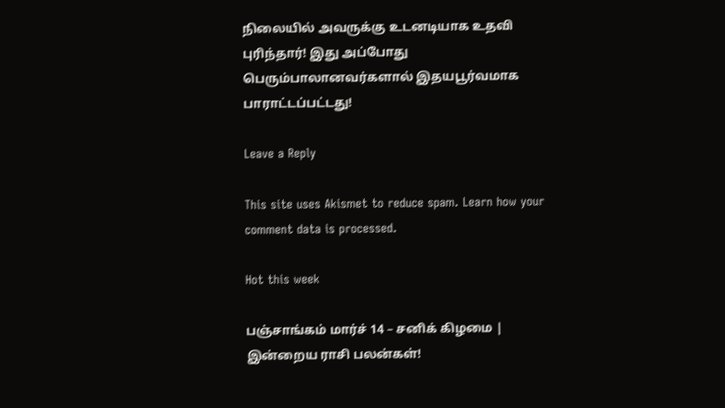நிலையில் அவருக்கு உடனடியாக உதவி புரிந்தார்! இது அப்போது பெரும்பாலானவர்களால் இதயபூர்வமாக பாராட்டப்பட்டது!

Leave a Reply

This site uses Akismet to reduce spam. Learn how your comment data is processed.

Hot this week

பஞ்சாங்கம் மார்ச் 14 – சனிக் கிழமை | இன்றைய ராசி பலன்கள்!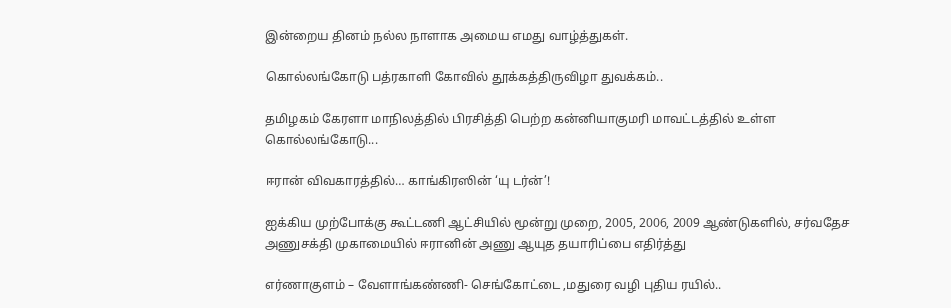இன்றைய தினம் நல்ல நாளாக அமைய எமது வாழ்த்துகள்.

கொல்லங்கோடு பத்ரகாளி கோவில் தூக்கத்திருவிழா துவக்கம்..

தமிழகம் கேரளா மாநிலத்தில் பிரசித்தி பெற்ற கன்னியாகுமரி மாவட்டத்தில் உள்ள கொல்லங்கோடு...

ஈரான் விவகாரத்தில்… காங்கிரஸின் ‘யு டர்ன்’!

ஐக்கிய முற்போக்கு கூட்டணி ஆட்சியில் மூன்று முறை, 2005, 2006, 2009 ஆண்டுகளில், சர்வதேச அணுசக்தி முகாமையில் ஈரானின் அணு ஆயுத தயாரிப்பை எதிர்த்து

எர்ணாகுளம் – வேளாங்கண்ணி- செங்கோட்டை ,மதுரை வழி புதிய ரயில்..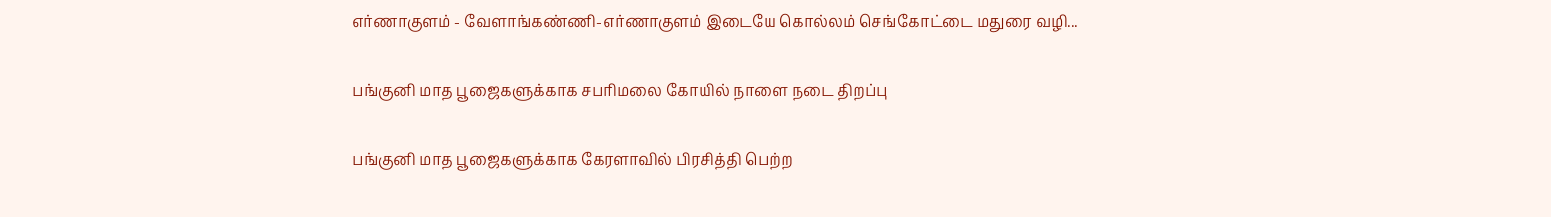எர்ணாகுளம் - வேளாங்கண்ணி-எர்ணாகுளம் இடையே கொல்லம் செங்கோட்டை மதுரை வழி...

பங்குனி மாத பூஜைகளுக்காக சபரிமலை கோயில் நாளை நடை திறப்பு

பங்குனி மாத பூஜைகளுக்காக கேரளாவில் பிரசித்தி பெற்ற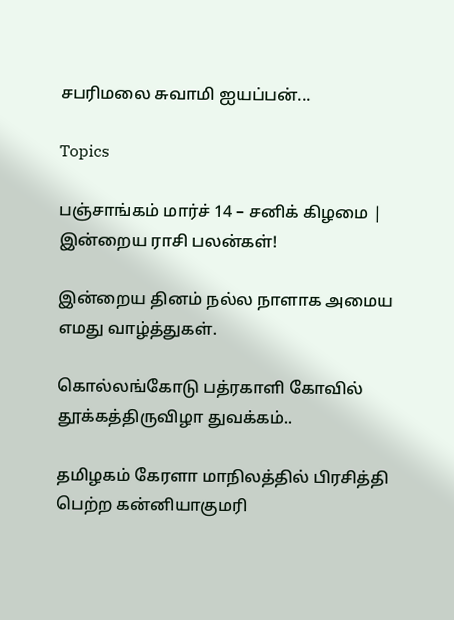சபரிமலை சுவாமி ஐயப்பன்...

Topics

பஞ்சாங்கம் மார்ச் 14 – சனிக் கிழமை | இன்றைய ராசி பலன்கள்!

இன்றைய தினம் நல்ல நாளாக அமைய எமது வாழ்த்துகள்.

கொல்லங்கோடு பத்ரகாளி கோவில் தூக்கத்திருவிழா துவக்கம்..

தமிழகம் கேரளா மாநிலத்தில் பிரசித்தி பெற்ற கன்னியாகுமரி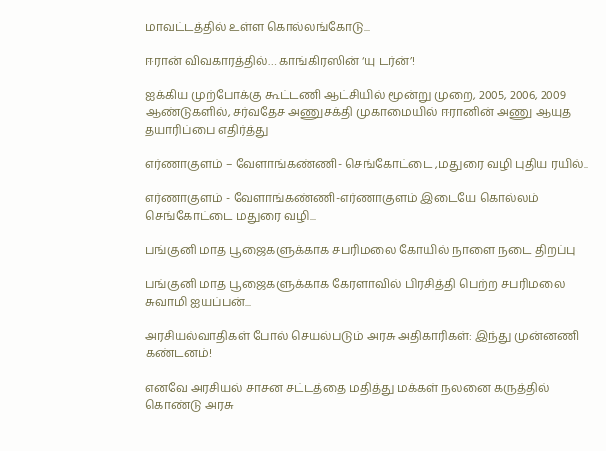மாவட்டத்தில் உள்ள கொல்லங்கோடு...

ஈரான் விவகாரத்தில்… காங்கிரஸின் ‘யு டர்ன்’!

ஐக்கிய முற்போக்கு கூட்டணி ஆட்சியில் மூன்று முறை, 2005, 2006, 2009 ஆண்டுகளில், சர்வதேச அணுசக்தி முகாமையில் ஈரானின் அணு ஆயுத தயாரிப்பை எதிர்த்து

எர்ணாகுளம் – வேளாங்கண்ணி- செங்கோட்டை ,மதுரை வழி புதிய ரயில்..

எர்ணாகுளம் - வேளாங்கண்ணி-எர்ணாகுளம் இடையே கொல்லம் செங்கோட்டை மதுரை வழி...

பங்குனி மாத பூஜைகளுக்காக சபரிமலை கோயில் நாளை நடை திறப்பு

பங்குனி மாத பூஜைகளுக்காக கேரளாவில் பிரசித்தி பெற்ற சபரிமலை சுவாமி ஐயப்பன்...

அரசியல்வாதிகள் போல் செயல்படும் அரசு அதிகாரிகள்: இந்து முன்னணி கண்டனம்!

எனவே அரசியல் சாசன சட்டத்தை மதித்து மக்கள் நலனை கருத்தில் கொண்டு அரசு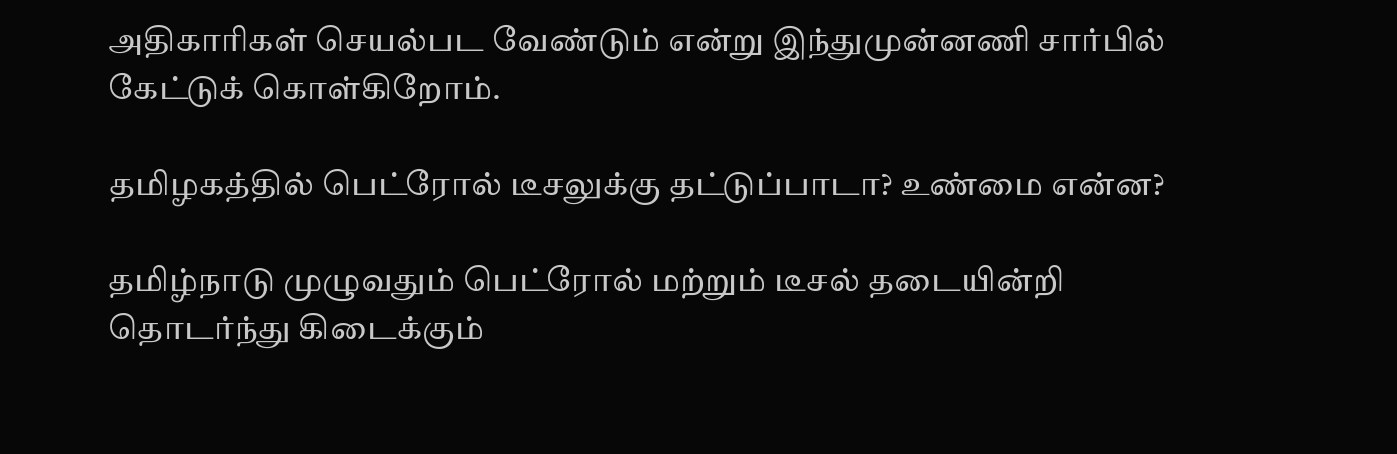அதிகாரிகள் செயல்பட வேண்டும் என்று இந்துமுன்னணி சார்பில் கேட்டுக் கொள்கிறோம்.

தமிழகத்தில் பெட்ரோல் டீசலுக்கு தட்டுப்பாடா? உண்மை என்ன?

தமிழ்நாடு முழுவதும் பெட்ரோல் மற்றும் டீசல் தடையின்றி தொடர்ந்து கிடைக்கும்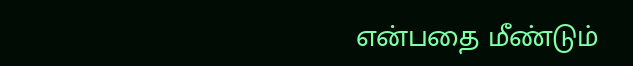என்பதை மீண்டும்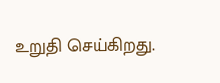உறுதி செய்கிறது.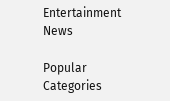Entertainment News

Popular Categories